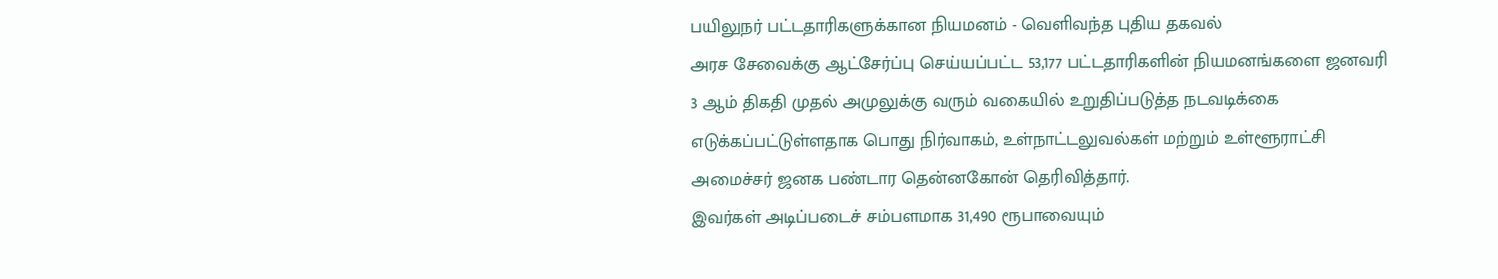பயிலுநர் பட்டதாரிகளுக்கான நியமனம் - வெளிவந்த புதிய தகவல்
அரச சேவைக்கு ஆட்சேர்ப்பு செய்யப்பட்ட 53,177 பட்டதாரிகளின் நியமனங்களை ஜனவரி 3 ஆம் திகதி முதல் அமுலுக்கு வரும் வகையில் உறுதிப்படுத்த நடவடிக்கை எடுக்கப்பட்டுள்ளதாக பொது நிர்வாகம், உள்நாட்டலுவல்கள் மற்றும் உள்ளூராட்சி அமைச்சர் ஜனக பண்டார தென்னகோன் தெரிவித்தார்.
இவர்கள் அடிப்படைச் சம்பளமாக 31,490 ரூபாவையும்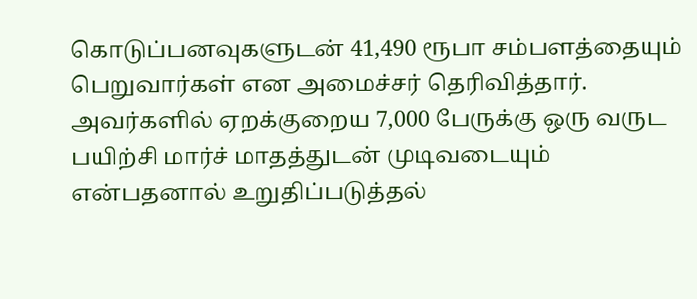கொடுப்பனவுகளுடன் 41,490 ரூபா சம்பளத்தையும் பெறுவார்கள் என அமைச்சர் தெரிவித்தார்.
அவர்களில் ஏறக்குறைய 7,000 பேருக்கு ஒரு வருட பயிற்சி மார்ச் மாதத்துடன் முடிவடையும் என்பதனால் உறுதிப்படுத்தல்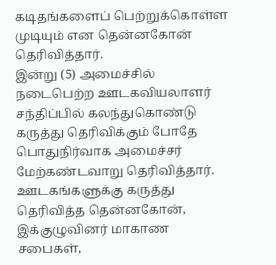கடிதங்களைப் பெற்றுக்கொள்ள முடியும் என தென்னகோன் தெரிவித்தார்.
இன்று (5) அமைச்சில் நடைபெற்ற ஊடகவியலாளர் சந்திப்பில் கலந்துகொண்டு கருத்து தெரிவிக்கும் போதே பொதுநிர்வாக அமைச்சர் மேற்கண்டவாறு தெரிவித்தார். ஊடகங்களுக்கு கருத்து தெரிவித்த தென்னகோன்,
இக்குழுவினர் மாகாண சபைகள்,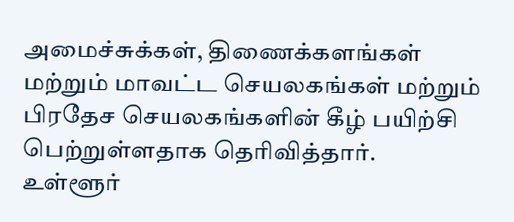அமைச்சுக்கள், திணைக்களங்கள் மற்றும் மாவட்ட செயலகங்கள் மற்றும் பிரதேச செயலகங்களின் கீழ் பயிற்சி பெற்றுள்ளதாக தெரிவித்தார்.
உள்ளூர்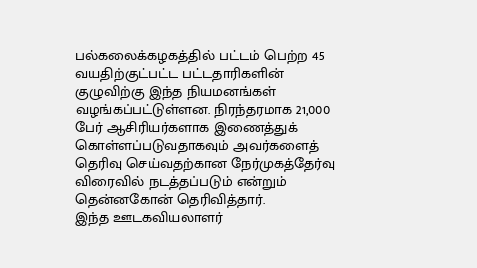பல்கலைக்கழகத்தில் பட்டம் பெற்ற 45 வயதிற்குட்பட்ட பட்டதாரிகளின் குழுவிற்கு இந்த நியமனங்கள் வழங்கப்பட்டுள்ளன. நிரந்தரமாக 21,000 பேர் ஆசிரியர்களாக இணைத்துக் கொள்ளப்படுவதாகவும் அவர்களைத் தெரிவு செய்வதற்கான நேர்முகத்தேர்வு விரைவில் நடத்தப்படும் என்றும் தென்னகோன் தெரிவித்தார்.
இந்த ஊடகவியலாளர்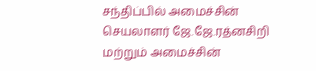சந்திப்பில் அமைச்சின் செயலாளர் ஜே.ஜே.ரத்னசிறி மற்றும் அமைச்சின்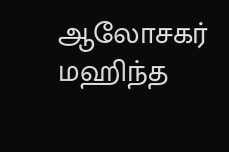ஆலோசகர் மஹிந்த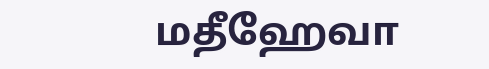மதீஹேவா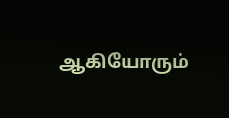ஆகியோரும்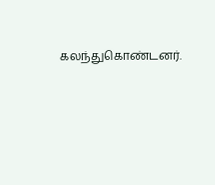கலந்துகொண்டனர்.